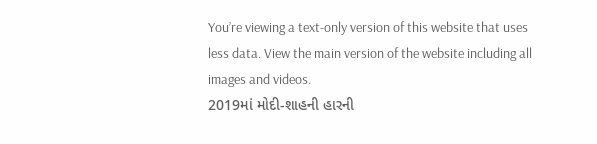You’re viewing a text-only version of this website that uses less data. View the main version of the website including all images and videos.
2019માં મોદી-શાહની હારની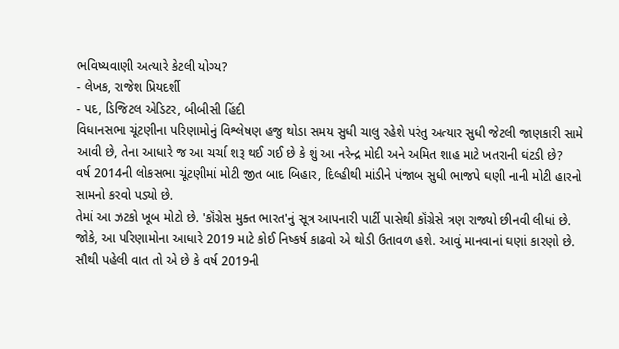ભવિષ્યવાણી અત્યારે કેટલી યોગ્ય?
- લેખક, રાજેશ પ્રિયદર્શી
- પદ, ડિજિટલ એડિટર, બીબીસી હિંદી
વિધાનસભા ચૂંટણીના પરિણામોનું વિશ્લેષણ હજુ થોડા સમય સુધી ચાલુ રહેશે પરંતુ અત્યાર સુધી જેટલી જાણકારી સામે આવી છે, તેના આધારે જ આ ચર્ચા શરૂ થઈ ગઈ છે કે શું આ નરેન્દ્ર મોદી અને અમિત શાહ માટે ખતરાની ઘંટડી છે?
વર્ષ 2014ની લોકસભા ચૂંટણીમાં મોટી જીત બાદ બિહાર, દિલ્હીથી માંડીને પંજાબ સુધી ભાજપે ઘણી નાની મોટી હારનો સામનો કરવો પડ્યો છે.
તેમાં આ ઝટકો ખૂબ મોટો છે. 'કૉંગ્રેસ મુક્ત ભારત'નું સૂત્ર આપનારી પાર્ટી પાસેથી કૉંગ્રેસે ત્રણ રાજ્યો છીનવી લીધાં છે.
જોકે, આ પરિણામોના આધારે 2019 માટે કોઈ નિષ્કર્ષ કાઢવો એ થોડી ઉતાવળ હશે. આવું માનવાનાં ઘણાં કારણો છે.
સૌથી પહેલી વાત તો એ છે કે વર્ષ 2019ની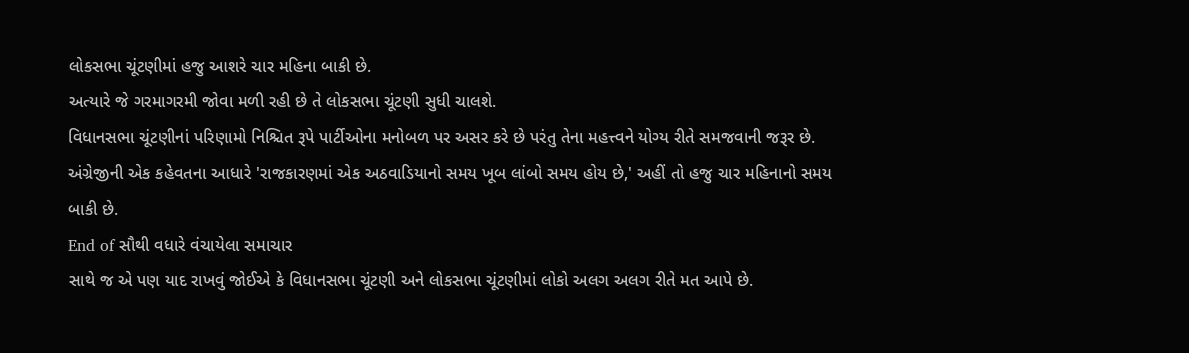લોકસભા ચૂંટણીમાં હજુ આશરે ચાર મહિના બાકી છે.
અત્યારે જે ગરમાગરમી જોવા મળી રહી છે તે લોકસભા ચૂંટણી સુધી ચાલશે.
વિધાનસભા ચૂંટણીનાં પરિણામો નિશ્ચિત રૂપે પાર્ટીઓના મનોબળ પર અસર કરે છે પરંતુ તેના મહત્ત્વને યોગ્ય રીતે સમજવાની જરૂર છે.
અંગ્રેજીની એક કહેવતના આધારે 'રાજકારણમાં એક અઠવાડિયાનો સમય ખૂબ લાંબો સમય હોય છે,' અહીં તો હજુ ચાર મહિનાનો સમય બાકી છે.
End of સૌથી વધારે વંચાયેલા સમાચાર
સાથે જ એ પણ યાદ રાખવું જોઈએ કે વિધાનસભા ચૂંટણી અને લોકસભા ચૂંટણીમાં લોકો અલગ અલગ રીતે મત આપે છે.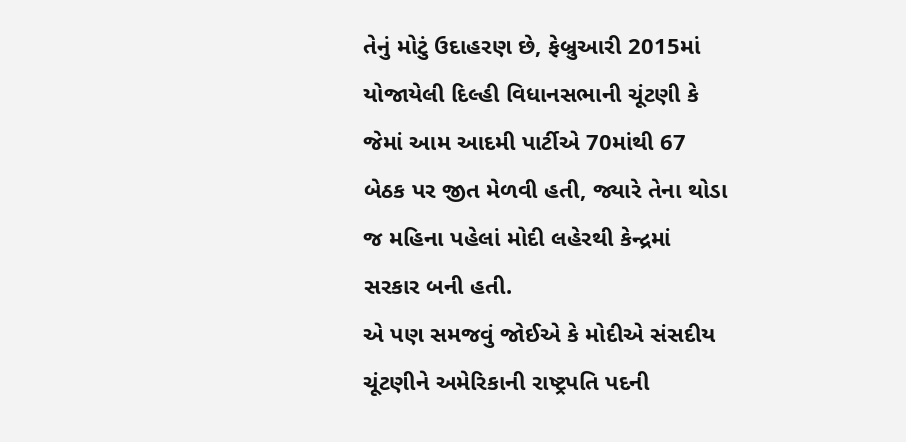તેનું મોટું ઉદાહરણ છે, ફેબ્રુઆરી 2015માં યોજાયેલી દિલ્હી વિધાનસભાની ચૂંટણી કે જેમાં આમ આદમી પાર્ટીએ 70માંથી 67 બેઠક પર જીત મેળવી હતી, જ્યારે તેના થોડા જ મહિના પહેલાં મોદી લહેરથી કેન્દ્રમાં સરકાર બની હતી.
એ પણ સમજવું જોઈએ કે મોદીએ સંસદીય ચૂંટણીને અમેરિકાની રાષ્ટ્રપતિ પદની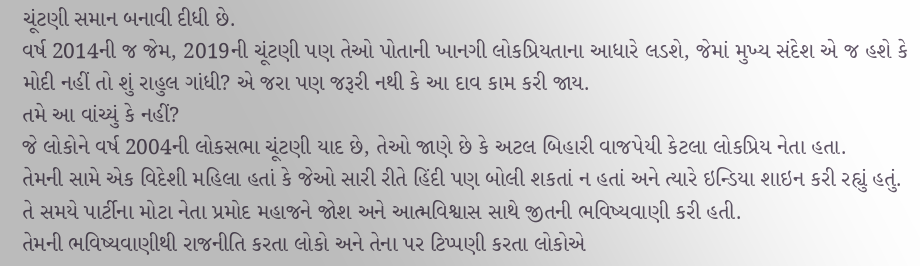ચૂંટણી સમાન બનાવી દીધી છે.
વર્ષ 2014ની જ જેમ, 2019ની ચૂંટણી પણ તેઓ પોતાની ખાનગી લોકપ્રિયતાના આધારે લડશે, જેમાં મુખ્ય સંદેશ એ જ હશે કે મોદી નહીં તો શું રાહુલ ગાંધી? એ જરા પણ જરૂરી નથી કે આ દાવ કામ કરી જાય.
તમે આ વાંચ્યું કે નહીં?
જે લોકોને વર્ષ 2004ની લોકસભા ચૂંટણી યાદ છે, તેઓ જાણે છે કે અટલ બિહારી વાજપેયી કેટલા લોકપ્રિય નેતા હતા.
તેમની સામે એક વિદેશી મહિલા હતાં કે જેઓ સારી રીતે હિંદી પણ બોલી શકતાં ન હતાં અને ત્યારે ઇન્ડિયા શાઇન કરી રહ્યું હતું.
તે સમયે પાર્ટીના મોટા નેતા પ્રમોદ મહાજને જોશ અને આત્મવિશ્વાસ સાથે જીતની ભવિષ્યવાણી કરી હતી.
તેમની ભવિષ્યવાણીથી રાજનીતિ કરતા લોકો અને તેના પર ટિપ્પણી કરતા લોકોએ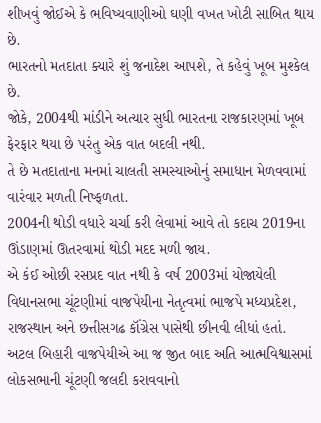શીખવું જોઈએ કે ભવિષ્યવાણીઓ ઘણી વખત ખોટી સાબિત થાય છે.
ભારતનો મતદાતા ક્યારે શું જનાદેશ આપશે, તે કહેવું ખૂબ મુશ્કેલ છે.
જોકે, 2004થી માંડીને અત્યાર સુધી ભારતના રાજકારણમાં ખૂબ ફેરફાર થયા છે પરંતુ એક વાત બદલી નથી.
તે છે મતદાતાના મનમાં ચાલતી સમસ્યાઓનું સમાધાન મેળવવામાં વારંવાર મળતી નિષ્ફળતા.
2004ની થોડી વધારે ચર્ચા કરી લેવામાં આવે તો કદાચ 2019ના ઊંડાણમાં ઊતરવામાં થોડી મદદ મળી જાય.
એ કંઈ ઓછી રસપ્રદ વાત નથી કે વર્ષ 2003માં યોજાયેલી વિધાનસભા ચૂંટણીમાં વાજપેયીના નેતૃત્વમાં ભાજપે મધ્યપ્રદેશ, રાજસ્થાન અને છત્તીસગઢ કૉંગ્રેસ પાસેથી છીનવી લીધાં હતાં.
અટલ બિહારી વાજપેયીએ આ જ જીત બાદ અતિ આત્મવિશ્વાસમાં લોકસભાની ચૂંટણી જલદી કરાવવાનો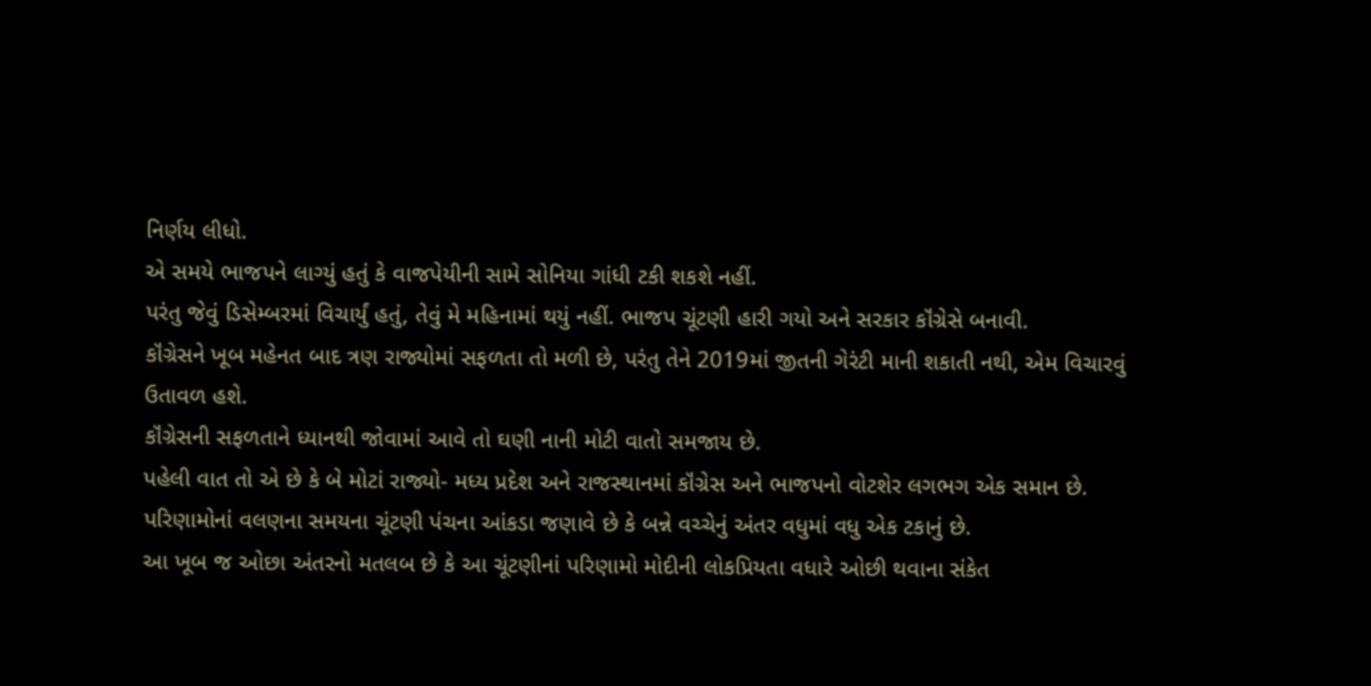નિર્ણય લીધો.
એ સમયે ભાજપને લાગ્યું હતું કે વાજપેયીની સામે સોનિયા ગાંધી ટકી શકશે નહીં.
પરંતુ જેવું ડિસેમ્બરમાં વિચાર્યું હતું, તેવું મે મહિનામાં થયું નહીં. ભાજપ ચૂંટણી હારી ગયો અને સરકાર કૉંગ્રેસે બનાવી.
કૉંગ્રેસને ખૂબ મહેનત બાદ ત્રણ રાજ્યોમાં સફળતા તો મળી છે, પરંતુ તેને 2019માં જીતની ગેરંટી માની શકાતી નથી, એમ વિચારવું ઉતાવળ હશે.
કૉંગ્રેસની સફળતાને ધ્યાનથી જોવામાં આવે તો ઘણી નાની મોટી વાતો સમજાય છે.
પહેલી વાત તો એ છે કે બે મોટાં રાજ્યો- મધ્ય પ્રદેશ અને રાજસ્થાનમાં કૉંગ્રેસ અને ભાજપનો વોટશેર લગભગ એક સમાન છે.
પરિણામોનાં વલણના સમયના ચૂંટણી પંચના આંકડા જણાવે છે કે બન્ને વચ્ચેનું અંતર વધુમાં વધુ એક ટકાનું છે.
આ ખૂબ જ ઓછા અંતરનો મતલબ છે કે આ ચૂંટણીનાં પરિણામો મોદીની લોકપ્રિયતા વધારે ઓછી થવાના સંકેત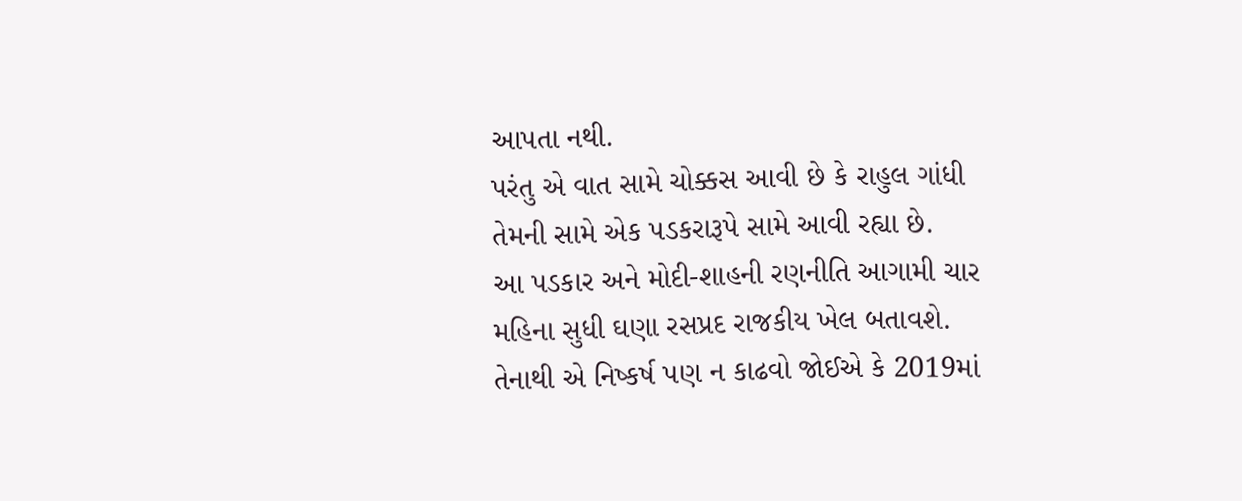આપતા નથી.
પરંતુ એ વાત સામે ચોક્કસ આવી છે કે રાહુલ ગાંધી તેમની સામે એક પડકરારૂપે સામે આવી રહ્યા છે.
આ પડકાર અને મોદી-શાહની રણનીતિ આગામી ચાર મહિના સુધી ઘણા રસપ્રદ રાજકીય ખેલ બતાવશે.
તેનાથી એ નિષ્કર્ષ પણ ન કાઢવો જોઈએ કે 2019માં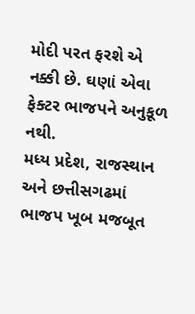મોદી પરત ફરશે એ નક્કી છે. ઘણાં એવા ફેક્ટર ભાજપને અનુકૂળ નથી.
મધ્ય પ્રદેશ, રાજસ્થાન અને છત્તીસગઢમાં ભાજપ ખૂબ મજબૂત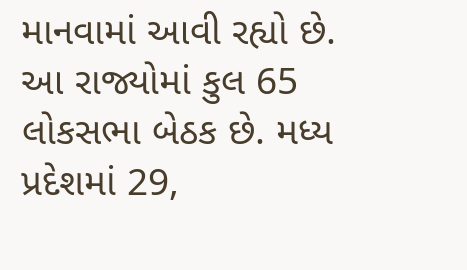માનવામાં આવી રહ્યો છે.
આ રાજ્યોમાં કુલ 65 લોકસભા બેઠક છે. મધ્ય પ્રદેશમાં 29,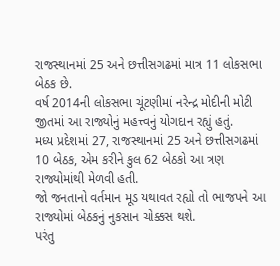રાજસ્થાનમાં 25 અને છત્તીસગઢમાં માત્ર 11 લોકસભા બેઠક છે.
વર્ષ 2014ની લોકસભા ચૂંટણીમાં નરેન્દ્ર મોદીની મોટી જીતમાં આ રાજ્યોનું મહત્ત્વનું યોગદાન રહ્યું હતું.
મધ્ય પ્રદેશમાં 27, રાજસ્થાનમાં 25 અને છત્તીસગઢમાં 10 બેઠક, એમ કરીને કુલ 62 બેઠકો આ ત્રણ રાજ્યોમાંથી મેળવી હતી.
જો જનતાનો વર્તમાન મૂડ યથાવત રહ્યો તો ભાજપને આ રાજ્યોમાં બેઠકનું નુકસાન ચોક્કસ થશે.
પરંતુ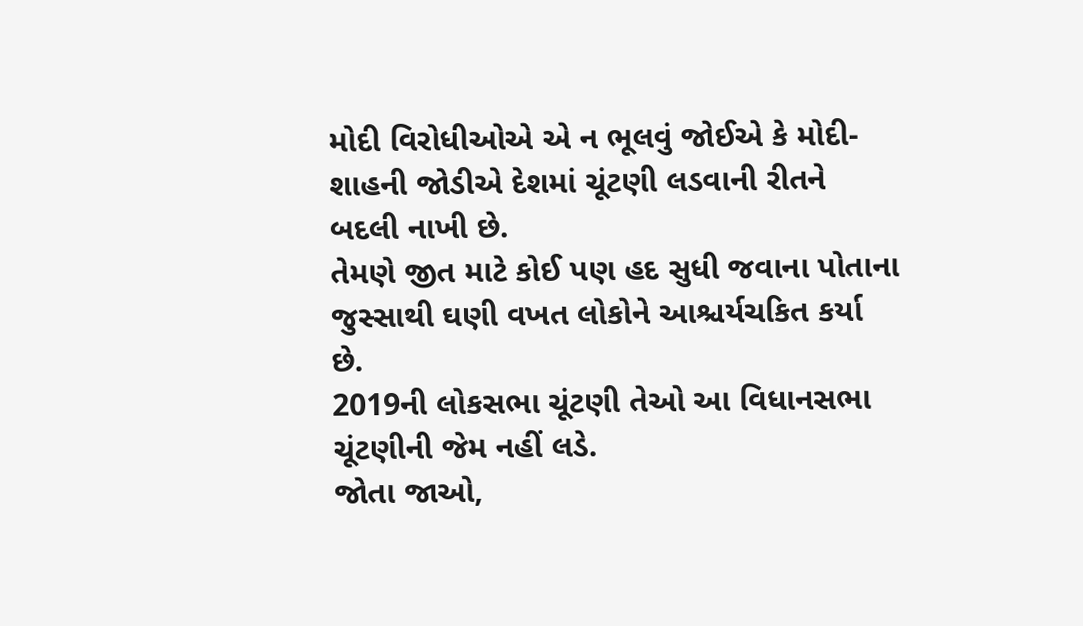મોદી વિરોધીઓએ એ ન ભૂલવું જોઈએ કે મોદી-શાહની જોડીએ દેશમાં ચૂંટણી લડવાની રીતને બદલી નાખી છે.
તેમણે જીત માટે કોઈ પણ હદ સુધી જવાના પોતાના જુસ્સાથી ઘણી વખત લોકોને આશ્ચર્યચકિત કર્યા છે.
2019ની લોકસભા ચૂંટણી તેઓ આ વિધાનસભા ચૂંટણીની જેમ નહીં લડે.
જોતા જાઓ,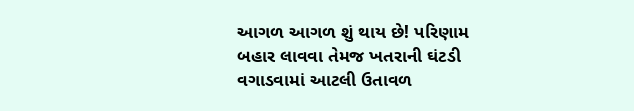આગળ આગળ શું થાય છે! પરિણામ બહાર લાવવા તેમજ ખતરાની ઘંટડી વગાડવામાં આટલી ઉતાવળ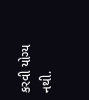કરવી યોગ્ય નથી.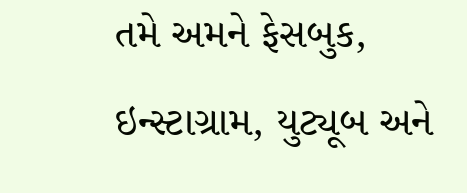તમે અમને ફેસબુક, ઇન્સ્ટાગ્રામ, યુટ્યૂબ અને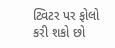ટ્વિટર પર ફોલો કરી શકો છો